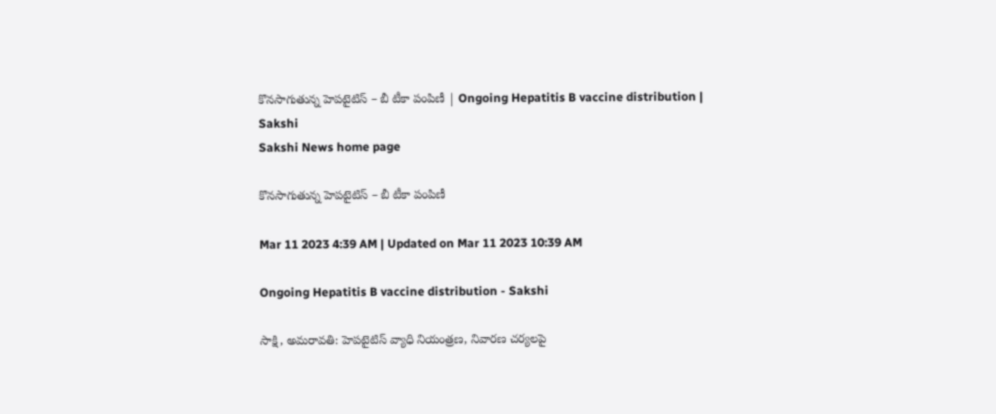కొనసాగుతున్న హెపటైటిస్‌ – బీ టీకా పంపిణీ | Ongoing Hepatitis B vaccine distribution | Sakshi
Sakshi News home page

కొనసాగుతున్న హెపటైటిస్‌ – బీ టీకా పంపిణీ

Mar 11 2023 4:39 AM | Updated on Mar 11 2023 10:39 AM

Ongoing Hepatitis B vaccine distribution - Sakshi

సాక్షి, అమరావతి: హెపటైటిస్‌ వ్యాధి నియంత్రణ, నివారణ చర్యలపై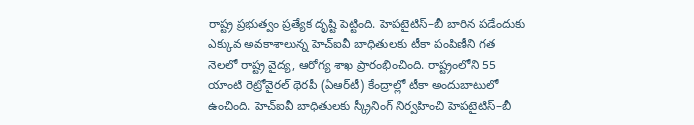రాష్ట్ర ప్రభుత్వం ప్రత్యేక దృష్టి పెట్టింది. హెపటైటిస్‌–బీ బారిన పడేందుకు ఎక్కువ అవకాశాలున్న హెచ్‌ఐవీ బాధితులకు టీకా పంపిణీని గత నెలలో రాష్ట్ర వైద్య, ఆరోగ్య శాఖ ప్రారంభించింది. రాష్ట్రంలోని 55 యాంటి రెట్రోవైరల్‌ థెరపీ (ఏఆర్‌టీ) కేంద్రాల్లో టీకా అందుబాటులో ఉంచింది. హెచ్‌ఐవీ బాధితులకు స్క్రీనింగ్‌ నిర్వహించి హెపటైటిస్‌–బీ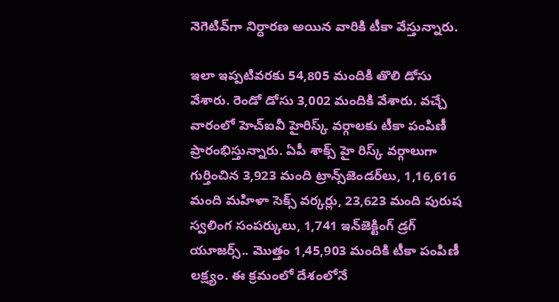నెగెటివ్‌గా నిర్ధారణ అయిన వారికి టీకా వేస్తున్నారు.

ఇలా ఇప్పటివరకు 54,805 మందికి తొలి డోసు వేశారు. రెండో డోసు 3,002 మందికి వేశారు. వచ్చే వారంలో హెచ్‌ఐవీ హైరిస్క్‌ వర్గాలకు టీకా పంపిణీ ప్రారంభిస్తున్నారు. ఏపీ శాక్స్‌ హై రిస్క్‌ వర్గాలుగా గుర్తించిన 3,923 మంది ట్రాన్స్‌జెండర్‌లు, 1,16,616 మంది మహిళా సెక్స్‌ వర్కర్లు, 23,623 మంది పురుష స్వలింగ సంపర్కులు, 1,741 ఇన్‌జెక్టింగ్‌ డ్రగ్‌ యూజర్స్‌.. మొత్తం 1,45,903 మందికి టీకా పంపిణీ లక్ష్యం. ఈ క్రమంలో దేశంలోనే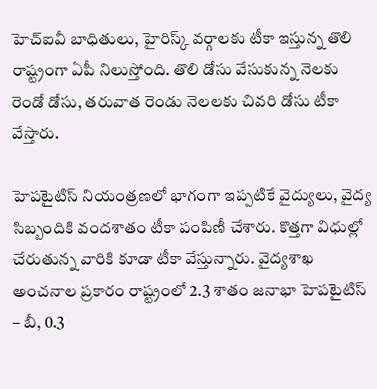హెచ్‌ఐవీ బాధితులు, హైరిస్క్‌ వర్గాలకు టీకా ఇస్తున్న తొలి రాష్ట్రంగా ఏపీ నిలుస్తోంది. తొలి డోసు వేసుకున్న నెలకు రెండో డోసు, తరువాత రెండు నెలలకు చివరి డోసు టీకా వేస్తారు.

హెపటైటిస్‌ నియంత్రణలో భాగంగా ఇప్పటికే వైద్యులు, వైద్య సిబ్బందికి వందశాతం టీకా పంపిణీ చేశారు. కొత్తగా విధుల్లో చేరుతున్న వారికి కూడా టీకా వేస్తున్నారు. వైద్యశాఖ అంచనాల ప్రకారం రాష్ట్రంలో 2.3 శాతం జనాభా హెపటైటిస్‌ – బీ, 0.3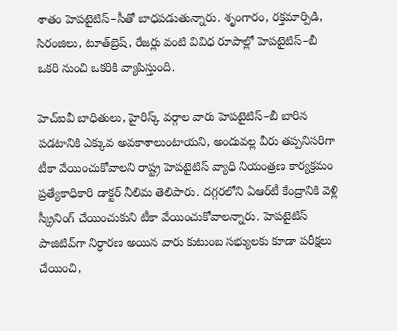శాతం హెపటైటిస్‌–సీతో బాధపడుతున్నారు. శృంగారం, రక్తమార్పిడి, సిరంజిలు, టూత్‌బ్రెష్, రేజర్లు వంటి వివిధ రూపాల్లో హెపటైటిస్‌–బీ ఒకరి నుంచి ఒకరికి వ్యాపిస్తుంది.

హెచ్‌ఐవీ బాధితులు, హైరిస్క్‌ వర్గాల వారు హెపటైటిస్‌–బీ బారిన పడటానికి ఎక్కువ అవకాశాలుంటాయని, అందువల్ల వీరు తప్పనిసరిగా టీకా వేయించుకోవాలని రాష్ట్ర హెపటైటిస్‌ వ్యాధి నియంత్రణ కార్యక్రమం ప్రత్యేకాధికారి డాక్టర్‌ నీలిమ తెలిపారు. దగ్గరలోని ఏఆర్‌టీ కేంద్రానికి వెళ్లి స్క్రీనింగ్‌ చేయించుకుని టీకా వేయించుకోవాలన్నారు. హెపటైటిస్‌ పాజిటివ్‌గా నిర్ధారణ అయిన వారు కుటుంబ సభ్యులకు కూడా పరీక్షలు చేయించి,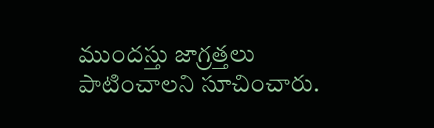ముందస్తు జాగ్రత్తలు పాటించాలని సూచించారు.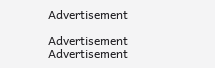Advertisement

Advertisement
Advertisement